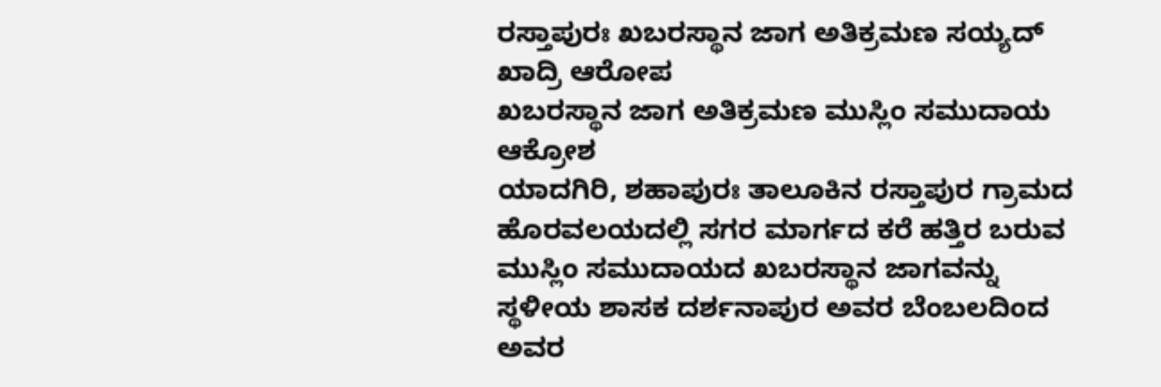ರಸ್ತಾಪುರಃ ಖಬರಸ್ಥಾನ ಜಾಗ ಅತಿಕ್ರಮಣ ಸಯ್ಯದ್ ಖಾದ್ರಿ ಆರೋಪ
ಖಬರಸ್ಥಾನ ಜಾಗ ಅತಿಕ್ರಮಣ ಮುಸ್ಲಿಂ ಸಮುದಾಯ ಆಕ್ರೋಶ
ಯಾದಗಿರಿ, ಶಹಾಪುರಃ ತಾಲೂಕಿನ ರಸ್ತಾಪುರ ಗ್ರಾಮದ ಹೊರವಲಯದಲ್ಲಿ ಸಗರ ಮಾರ್ಗದ ಕರೆ ಹತ್ತಿರ ಬರುವ ಮುಸ್ಲಿಂ ಸಮುದಾಯದ ಖಬರಸ್ಥಾನ ಜಾಗವನ್ನು ಸ್ಥಳೀಯ ಶಾಸಕ ದರ್ಶನಾಪುರ ಅವರ ಬೆಂಬಲದಿಂದ ಅವರ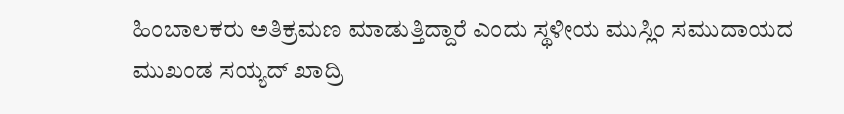ಹಿಂಬಾಲಕರು ಅತಿಕ್ರಮಣ ಮಾಡುತ್ತಿದ್ದಾರೆ ಎಂದು ಸ್ಥಳೀಯ ಮುಸ್ಲಿಂ ಸಮುದಾಯದ ಮುಖಂಡ ಸಯ್ಯದ್ ಖಾದ್ರಿ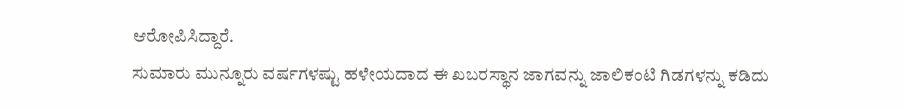ಆರೋಪಿಸಿದ್ದಾರೆ.
ಸುಮಾರು ಮುನ್ನೂರು ವರ್ಷಗಳಷ್ಟು ಹಳೇಯದಾದ ಈ ಖಬರಸ್ಥಾನ ಜಾಗವನ್ನು ಜಾಲಿಕಂಟಿ ಗಿಡಗಳನ್ನು ಕಡಿದು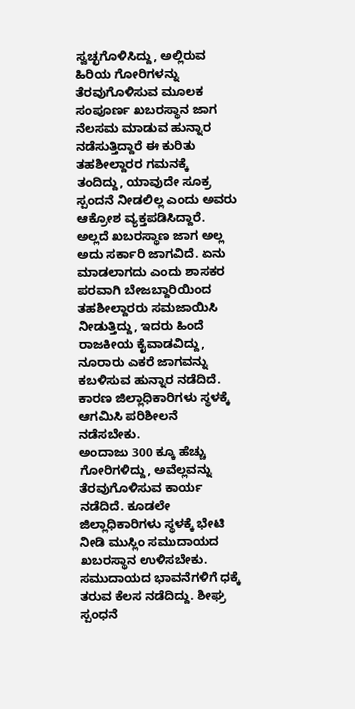ಸ್ವಚ್ಛಗೊಳಿಸಿದ್ದು, ಅಲ್ಲಿರುವ ಹಿರಿಯ ಗೋರಿಗಳನ್ನು ತೆರವುಗೊಳಿಸುವ ಮೂಲಕ ಸಂಪೂರ್ಣ ಖಬರಸ್ಥಾನ ಜಾಗ ನೆಲಸಮ ಮಾಡುವ ಹುನ್ನಾರ ನಡೆಸುತ್ತಿದ್ದಾರೆ ಈ ಕುರಿತು ತಹಶೀಲ್ದಾರರ ಗಮನಕ್ಕೆ ತಂದಿದ್ದು, ಯಾವುದೇ ಸೂಕ್ರ ಸ್ಪಂದನೆ ನೀಡಲಿಲ್ಲ ಎಂದು ಅವರು ಆಕ್ರೋಶ ವ್ಯಕ್ತಪಡಿಸಿದ್ದಾರೆ.
ಅಲ್ಲದೆ ಖಬರಸ್ಥಾಣ ಜಾಗ ಅಲ್ಲ ಅದು ಸರ್ಕಾರಿ ಜಾಗವಿದೆ. ಏನು ಮಾಡಲಾಗದು ಎಂದು ಶಾಸಕರ ಪರವಾಗಿ ಬೇಜಬ್ದಾರಿಯಿಂದ ತಹಶೀಲ್ದಾರರು ಸಮಜಾಯಿಸಿ ನೀಡುತ್ತಿದ್ದು, ಇದರು ಹಿಂದೆ ರಾಜಕೀಯ ಕೈವಾಡವಿದ್ದು, ನೂರಾರು ಎಕರೆ ಜಾಗವನ್ನು ಕಬಳಿಸುವ ಹುನ್ನಾರ ನಡೆದಿದೆ. ಕಾರಣ ಜಿಲ್ಲಾಧಿಕಾರಿಗಳು ಸ್ಥಳಕ್ಕೆ ಆಗಮಿಸಿ ಪರಿಶೀಲನೆ ನಡೆಸಬೇಕು.
ಅಂದಾಜು 300 ಕ್ಕೂ ಹೆಚ್ಚು ಗೋರಿಗಳಿದ್ದು, ಅವೆಲ್ಲವನ್ನು ತೆರವುಗೊಳಿಸುವ ಕಾರ್ಯ ನಡೆದಿದೆ. ಕೂಡಲೇ ಜಿಲ್ಲಾಧಿಕಾರಿಗಳು ಸ್ಥಳಕ್ಕೆ ಭೇಟಿ ನೀಡಿ ಮುಸ್ಲಿಂ ಸಮುದಾಯದ ಖಬರಸ್ಥಾನ ಉಳಿಸಬೇಕು. ಸಮುದಾಯದ ಭಾವನೆಗಳಿಗೆ ಧಕ್ಕೆ ತರುವ ಕೆಲಸ ನಡೆದಿದ್ದು. ಶೀಘ್ರ ಸ್ಪಂಧನೆ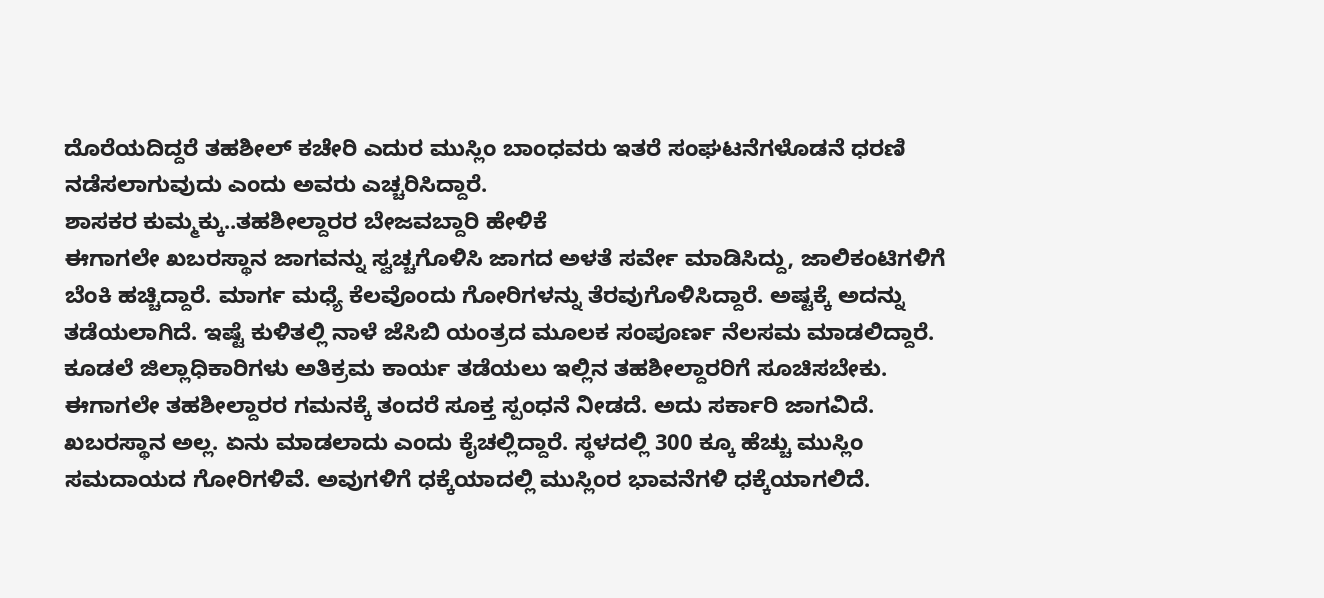ದೊರೆಯದಿದ್ದರೆ ತಹಶೀಲ್ ಕಚೇರಿ ಎದುರ ಮುಸ್ಲಿಂ ಬಾಂಧವರು ಇತರೆ ಸಂಘಟನೆಗಳೊಡನೆ ಧರಣಿ ನಡೆಸಲಾಗುವುದು ಎಂದು ಅವರು ಎಚ್ಚರಿಸಿದ್ದಾರೆ.
ಶಾಸಕರ ಕುಮ್ಮಕ್ಕು..ತಹಶೀಲ್ದಾರರ ಬೇಜವಬ್ದಾರಿ ಹೇಳಿಕೆ
ಈಗಾಗಲೇ ಖಬರಸ್ಥಾನ ಜಾಗವನ್ನು ಸ್ವಚ್ಚಗೊಳಿಸಿ ಜಾಗದ ಅಳತೆ ಸರ್ವೇ ಮಾಡಿಸಿದ್ದು, ಜಾಲಿಕಂಟಿಗಳಿಗೆ ಬೆಂಕಿ ಹಚ್ಚಿದ್ದಾರೆ. ಮಾರ್ಗ ಮಧ್ಯೆ ಕೆಲವೊಂದು ಗೋರಿಗಳನ್ನು ತೆರವುಗೊಳಿಸಿದ್ದಾರೆ. ಅಷ್ಟಕ್ಕೆ ಅದನ್ನು ತಡೆಯಲಾಗಿದೆ. ಇಷ್ಟೆ ಕುಳಿತಲ್ಲಿ ನಾಳೆ ಜೆಸಿಬಿ ಯಂತ್ರದ ಮೂಲಕ ಸಂಪೂರ್ಣ ನೆಲಸಮ ಮಾಡಲಿದ್ದಾರೆ.
ಕೂಡಲೆ ಜಿಲ್ಲಾಧಿಕಾರಿಗಳು ಅತಿಕ್ರಮ ಕಾರ್ಯ ತಡೆಯಲು ಇಲ್ಲಿನ ತಹಶೀಲ್ದಾರರಿಗೆ ಸೂಚಿಸಬೇಕು. ಈಗಾಗಲೇ ತಹಶೀಲ್ದಾರರ ಗಮನಕ್ಕೆ ತಂದರೆ ಸೂಕ್ತ ಸ್ಪಂಧನೆ ನೀಡದೆ. ಅದು ಸರ್ಕಾರಿ ಜಾಗವಿದೆ. ಖಬರಸ್ಥಾನ ಅಲ್ಲ. ಏನು ಮಾಡಲಾದು ಎಂದು ಕೈಚಲ್ಲಿದ್ದಾರೆ. ಸ್ಥಳದಲ್ಲಿ 300 ಕ್ಕೂ ಹೆಚ್ಚು ಮುಸ್ಲಿಂ ಸಮದಾಯದ ಗೋರಿಗಳಿವೆ. ಅವುಗಳಿಗೆ ಧಕ್ಕೆಯಾದಲ್ಲಿ ಮುಸ್ಲಿಂರ ಭಾವನೆಗಳಿ ಧಕ್ಕೆಯಾಗಲಿದೆ.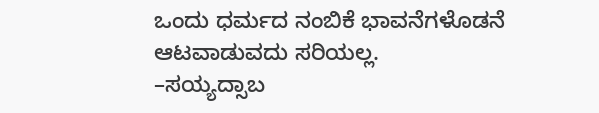ಒಂದು ಧರ್ಮದ ನಂಬಿಕೆ ಭಾವನೆಗಳೊಡನೆ ಆಟವಾಡುವದು ಸರಿಯಲ್ಲ.
–ಸಯ್ಯದ್ಸಾಬ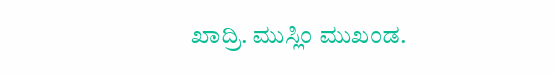ಖಾದ್ರಿ. ಮುಸ್ಲಿಂ ಮುಖಂಡ.